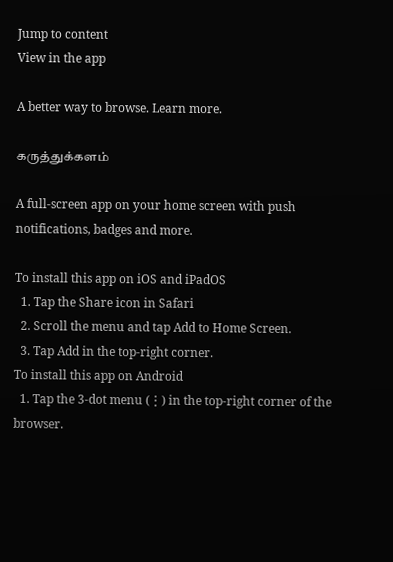Jump to content
View in the app

A better way to browse. Learn more.

கருத்துக்களம்

A full-screen app on your home screen with push notifications, badges and more.

To install this app on iOS and iPadOS
  1. Tap the Share icon in Safari
  2. Scroll the menu and tap Add to Home Screen.
  3. Tap Add in the top-right corner.
To install this app on Android
  1. Tap the 3-dot menu (⋮) in the top-right corner of the browser.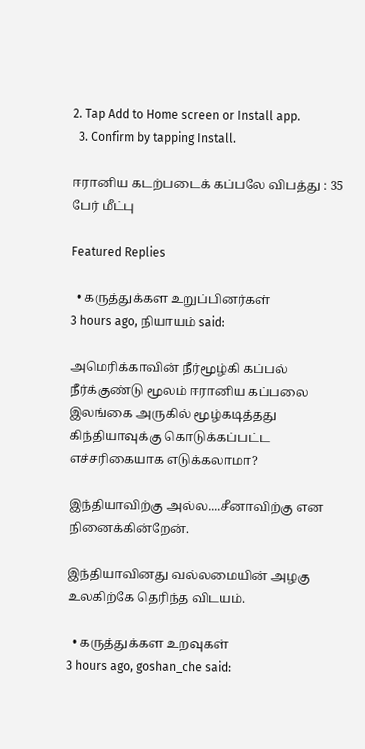2. Tap Add to Home screen or Install app.
  3. Confirm by tapping Install.

ஈரானிய கடற்படைக் கப்பலே விபத்து : 35 பேர் மீட்பு

Featured Replies

  • கருத்துக்கள உறுப்பினர்கள்
3 hours ago, நியாயம் said:

அமெரிக்காவின் நீர்மூழ்கி கப்பல் நீர்க்குண்டு மூலம் ஈரானிய கப்பலை இலங்கை அருகில் மூழ்கடித்தது கிந்தியாவுக்கு கொடுக்கப்பட்ட எச்சரிகையாக எடுக்கலாமா?

இந்தியாவிற்கு அல்ல....சீனாவிற்கு என நினைக்கின்றேன்.

இந்தியாவினது வல்லமையின் அழகு உலகிற்கே தெரிந்த விடயம்.

  • கருத்துக்கள உறவுகள்
3 hours ago, goshan_che said: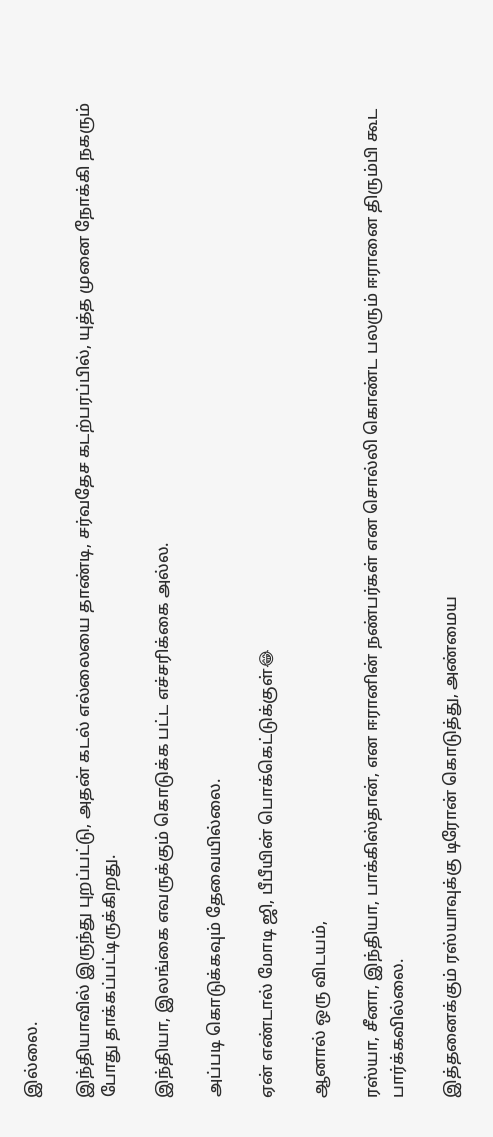இல்லை.

இந்தியாவில் இருந்து புறப்பட்டு, அதன் கடல் எல்லையை தாண்டி, சர்வதேச கடற்பரப்பில், யுத்த முனை நோக்கி நகரும் போது தாக்கப்பட்டிருக்கிறது.

இந்தியா, இலங்கை எவருக்கும் கொடுக்க பட்ட எச்சரிக்கை அல்ல.

அப்படி கொடுக்கவும் தேவையில்லை.

ஏன் எண்டால் மோடி ஜி, பீபீயின் பொக்கெட்டுக்குள்😂

ஆனால் ஒரு விடயம்,

ரஸ்யா, சீனா, இந்தியா, பாக்கிஸ்தான், என ஈரானின் நண்பர்கள் என சொல்லி கொண்ட பலரும் ஈரானை திரும்பி கூட பார்க்கவில்லை.

இத்தனைக்கும் ரஸ்யாவுக்கு டிரோன் கொடுத்து, அண்மைய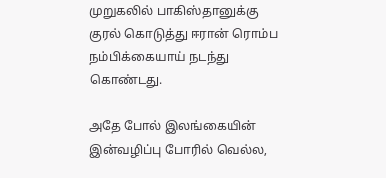முறுகலில் பாகிஸ்தானுக்கு குரல் கொடுத்து ஈரான் ரொம்ப நம்பிக்கையாய் நடந்து கொண்டது.

அதே போல் இலங்கையின் இன்வழிப்பு போரில் வெல்ல,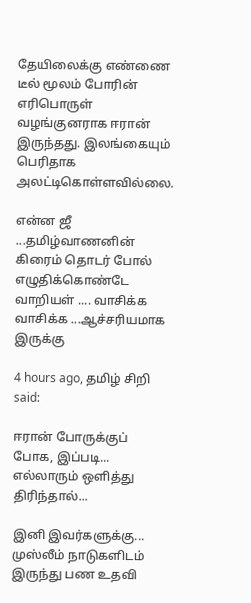தேயிலைக்கு எண்ணை டீல் மூலம் போரின் எரிபொருள் வழங்குனராக ஈரான் இருந்தது. இலங்கையும் பெரிதாக அலட்டிகொள்ளவில்லை.

என்ன ஜீ ...தமிழ்வாணனின் கிரைம் தொடர் போல் எழுதிக்கொண்டே வாறியள் .... வாசிக்க வாசிக்க ...ஆச்சரியமாக இருக்கு

4 hours ago, தமிழ் சிறி said:

ஈரான் போருக்குப் போக, இப்படி... எல்லாரும் ஒளித்து திரிந்தால்...

இனி இவர்களுக்கு... முஸ்லீம் நாடுகளிடம் இருந்து பண உதவி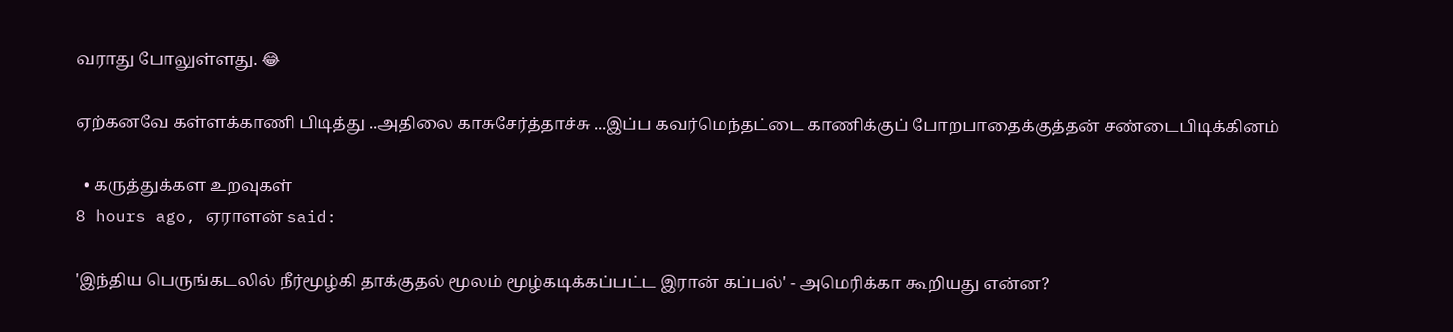வராது போலுள்ளது. 😂

ஏற்கனவே கள்ளக்காணி பிடித்து ..அதிலை காசுசேர்த்தாச்சு ...இப்ப கவர்மெந்தட்டை காணிக்குப் போறபாதைக்குத்தன் சண்டைபிடிக்கினம்

  • கருத்துக்கள உறவுகள்
8 hours ago, ஏராளன் said:

'இந்திய பெருங்கடலில் நீர்மூழ்கி தாக்குதல் மூலம் மூழ்கடிக்கப்பட்ட இரான் கப்பல்' - அமெரிக்கா கூறியது என்ன?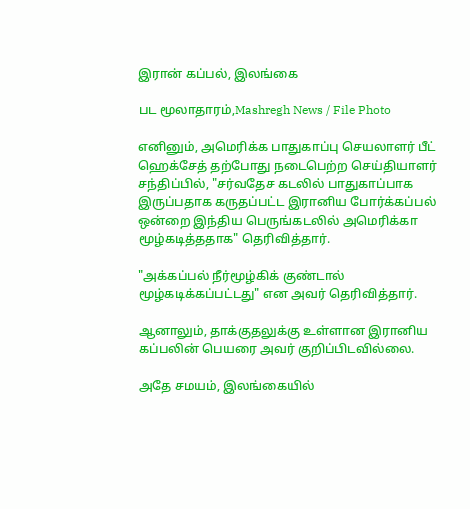இரான் கப்பல், இலங்கை

பட மூலாதாரம்,Mashregh News / File Photo

எனினும், அமெரிக்க பாதுகாப்பு செயலாளர் பீட் ஹெக்சேத் தற்போது நடைபெற்ற செய்தியாளர் சந்திப்பில், "சர்வதேச கடலில் பாதுகாப்பாக இருப்பதாக கருதப்பட்ட இரானிய போர்க்கப்பல் ஒன்றை இந்திய பெருங்கடலில் அமெரிக்கா மூழ்கடித்ததாக" தெரிவித்தார்.

"அக்கப்பல் நீர்மூழ்கிக் குண்டால் மூழ்கடிக்கப்பட்டது" என அவர் தெரிவித்தார்.

ஆனாலும், தாக்குதலுக்கு உள்ளான இரானிய கப்பலின் பெயரை அவர் குறிப்பிடவில்லை.

அதே சமயம், இலங்கையில்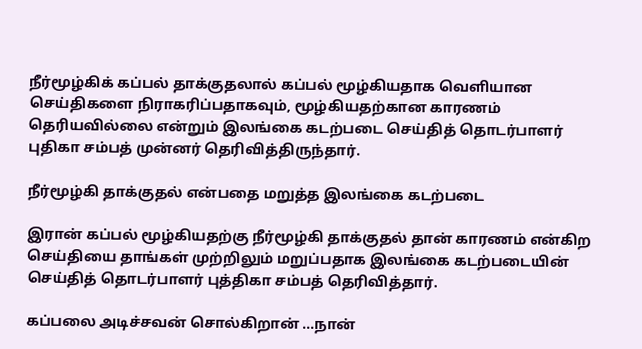நீர்மூழ்கிக் கப்பல் தாக்குதலால் கப்பல் மூழ்கியதாக வெளியான செய்திகளை நிராகரிப்பதாகவும், மூழ்கியதற்கான காரணம் தெரியவில்லை என்றும் இலங்கை கடற்படை செய்தித் தொடர்பாளர் புதிகா சம்பத் முன்னர் தெரிவித்திருந்தார்.

நீர்மூழ்கி தாக்குதல் என்பதை மறுத்த இலங்கை கடற்படை

இரான் கப்பல் மூழ்கியதற்கு நீர்மூழ்கி தாக்குதல் தான் காரணம் என்கிற செய்தியை தாங்கள் முற்றிலும் மறுப்பதாக இலங்கை கடற்படையின் செய்தித் தொடர்பாளர் புத்திகா சம்பத் தெரிவித்தார்.

கப்பலை அடிச்சவன் சொல்கிறான் ...நான்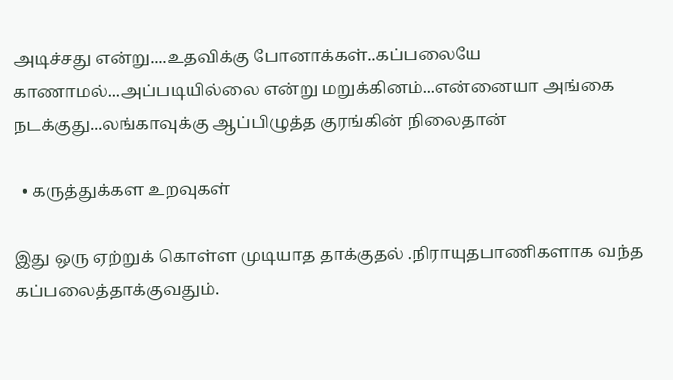அடிச்சது என்று....உதவிக்கு போனாக்கள்..கப்பலையே காணாமல்...அப்படியில்லை என்று மறுக்கினம்...என்னையா அங்கை நடக்குது...லங்காவுக்கு ஆப்பிழுத்த குரங்கின் நிலைதான்

  • கருத்துக்கள உறவுகள்

இது ஒரு ஏற்றுக் கொள்ள முடியாத தாக்குதல் .நிராயுதபாணிகளாக வந்த கப்பலைத்தாக்குவதும்.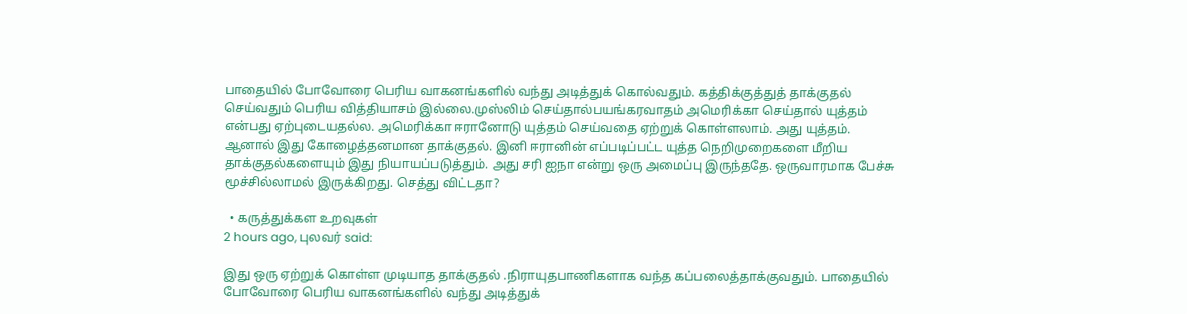பாதையில் போவோரை பெரிய வாகனங்களில் வந்து அடித்துக் கொல்வதும். கத்திக்குத்துத் தாக்குதல் செய்வதும் பெரிய வித்தியாசம் இல்லை.முஸ்லிம் செய்தால்பயங்கரவாதம் அமெரிக்கா செய்தால் யுத்தம் என்பது ஏற்புடையதல்ல. அமெரிக்கா ஈரானோடு யுத்தம் செய்வதை ஏற்றுக் கொள்ளலாம். அது யுத்தம். ஆனால் இது கோழைத்தனமான தாக்குதல். இனி ஈரானின் எப்படிப்பட்ட யுத்த நெறிமுறைகளை மீறிய தாக்குதல்களையும் இது நியாயப்படுத்தும். அது சரி ஐநா என்று ஒரு அமைப்பு இருந்ததே. ஒருவாரமாக பேச்சு மூச்சில்லாமல் இருக்கிறது. செத்து விட்டதா?

  • கருத்துக்கள உறவுகள்
2 hours ago, புலவர் said:

இது ஒரு ஏற்றுக் கொள்ள முடியாத தாக்குதல் .நிராயுதபாணிகளாக வந்த கப்பலைத்தாக்குவதும். பாதையில் போவோரை பெரிய வாகனங்களில் வந்து அடித்துக்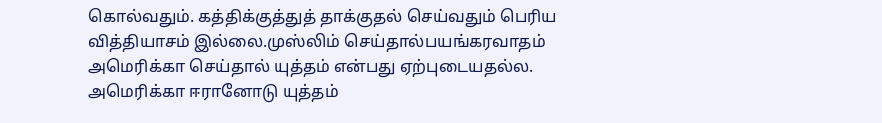கொல்வதும். கத்திக்குத்துத் தாக்குதல் செய்வதும் பெரிய வித்தியாசம் இல்லை.முஸ்லிம் செய்தால்பயங்கரவாதம் அமெரிக்கா செய்தால் யுத்தம் என்பது ஏற்புடையதல்ல. அமெரிக்கா ஈரானோடு யுத்தம்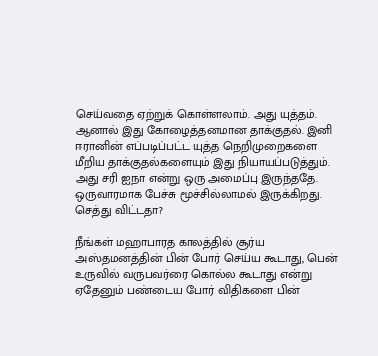செய்வதை ஏற்றுக் கொள்ளலாம். அது யுத்தம். ஆனால் இது கோழைத்தனமான தாக்குதல். இனி ஈரானின் எப்படிப்பட்ட யுத்த நெறிமுறைகளை மீறிய தாக்குதல்களையும் இது நியாயப்படுத்தும். அது சரி ஐநா என்று ஒரு அமைப்பு இருந்ததே. ஒருவாரமாக பேச்சு மூச்சில்லாமல் இருக்கிறது. செத்து விட்டதா?

நீங்கள் மஹாபாரத காலத்தில் சூர்ய அஸ்தமனத்தின் பின் போர் செய்ய கூடாது, பென் உருவில் வருபவர்ரை கொல்ல கூடாது என்று ஏதேனும் பண்டைய போர் விதிகளை பின்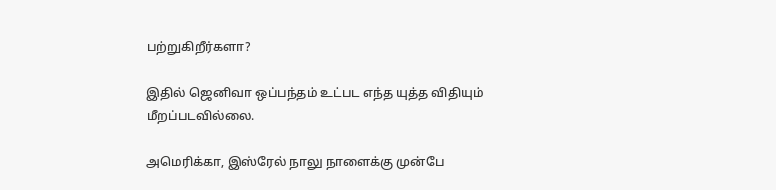பற்றுகிறீர்களா?

இதில் ஜெனிவா ஒப்பந்தம் உட்பட எந்த யுத்த விதியும் மீறப்படவில்லை.

அமெரிக்கா, இஸ்ரேல் நாலு நாளைக்கு முன்பே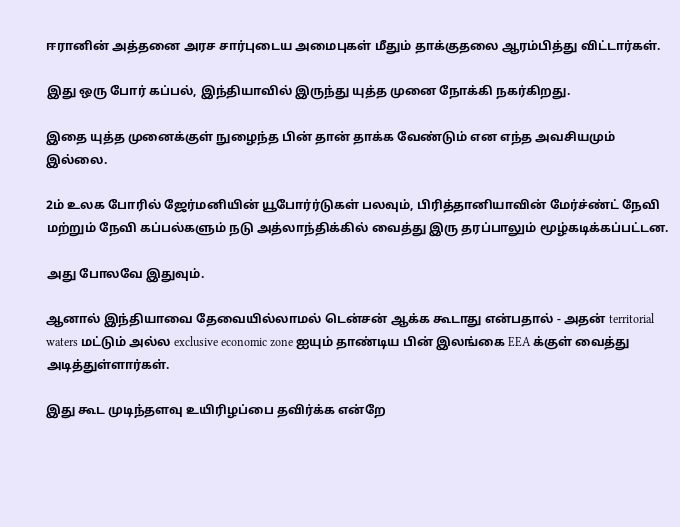ஈரானின் அத்தனை அரச சார்புடைய அமைபுகள் மீதும் தாக்குதலை ஆரம்பித்து விட்டார்கள்.

இது ஒரு போர் கப்பல், இந்தியாவில் இருந்து யுத்த முனை நோக்கி நகர்கிறது.

இதை யுத்த முனைக்குள் நுழைந்த பின் தான் தாக்க வேண்டும் என எந்த அவசியமும் இல்லை.

2ம் உலக போரில் ஜேர்மனியின் யூபோர்ர்டுகள் பலவும், பிரித்தானியாவின் மேர்ச்ண்ட் நேவி மற்றும் நேவி கப்பல்களும் நடு அத்லாந்திக்கில் வைத்து இரு தரப்பாலும் மூழ்கடிக்கப்பட்டன.

அது போலவே இதுவும்.

ஆனால் இந்தியாவை தேவையில்லாமல் டென்சன் ஆக்க கூடாது என்பதால் - அதன் territorial waters மட்டும் அல்ல exclusive economic zone ஐயும் தாண்டிய பின் இலங்கை EEA க்குள் வைத்து அடித்துள்ளார்கள்.

இது கூட முடிந்தளவு உயிரிழப்பை தவிர்க்க என்றே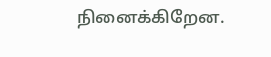நினைக்கிறேன.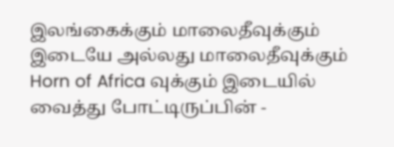இலங்கைக்கும் மாலைதீவுக்கும் இடையே அல்லது மாலைதீவுக்கும் Horn of Africa வுக்கும் இடையில் வைத்து போட்டிருப்பின் -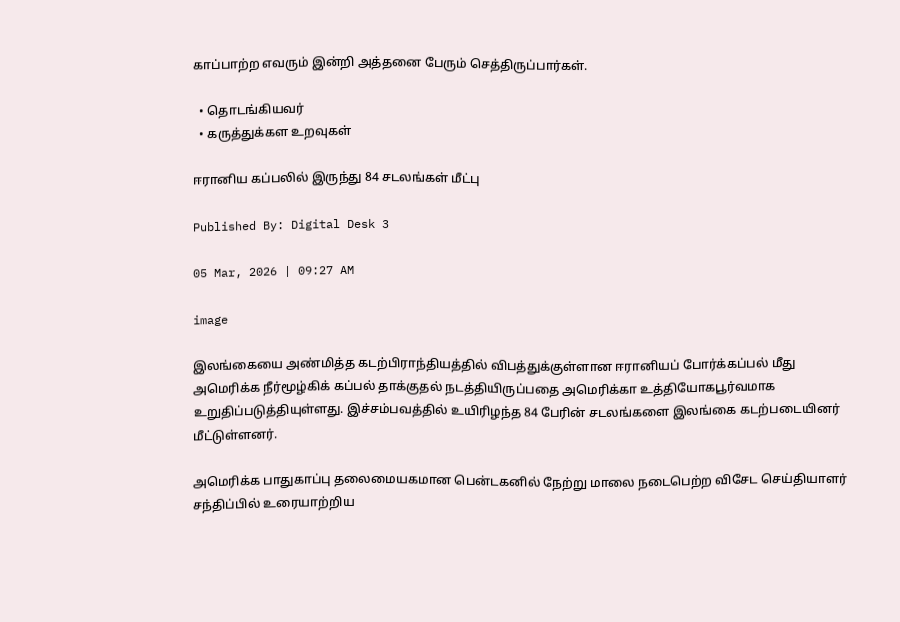காப்பாற்ற எவரும் இன்றி அத்தனை பேரும் செத்திருப்பார்கள்.

  • தொடங்கியவர்
  • கருத்துக்கள உறவுகள்

ஈரானிய கப்பலில் இருந்து 84 சடலங்கள் மீட்பு

Published By: Digital Desk 3

05 Mar, 2026 | 09:27 AM

image

இலங்கையை அண்மித்த கடற்பிராந்தியத்தில் விபத்துக்குள்ளான ஈரானியப் போர்க்கப்பல் மீது அமெரிக்க நீர்மூழ்கிக் கப்பல் தாக்குதல் நடத்தியிருப்பதை அமெரிக்கா உத்தியோகபூர்வமாக உறுதிப்படுத்தியுள்ளது. இச்சம்பவத்தில் உயிரிழந்த 84 பேரின் சடலங்களை இலங்கை கடற்படையினர் மீட்டுள்ளனர்.

அமெரிக்க பாதுகாப்பு தலைமையகமான பென்டகனில் நேற்று மாலை நடைபெற்ற விசேட செய்தியாளர் சந்திப்பில் உரையாற்றிய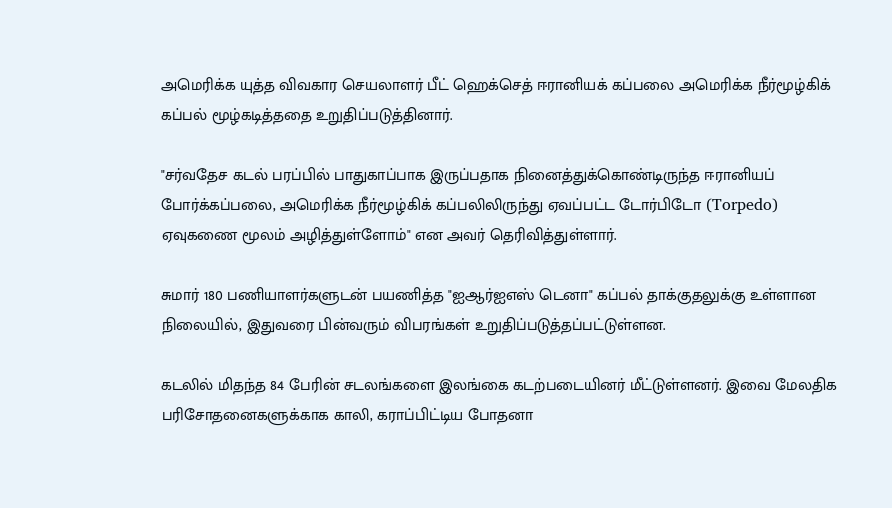அமெரிக்க யுத்த விவகார செயலாளர் பீட் ஹெக்செத் ஈரானியக் கப்பலை அமெரிக்க நீர்மூழ்கிக் கப்பல் மூழ்கடித்ததை உறுதிப்படுத்தினார்.

"சர்வதேச கடல் பரப்பில் பாதுகாப்பாக இருப்பதாக நினைத்துக்கொண்டிருந்த ஈரானியப் போர்க்கப்பலை, அமெரிக்க நீர்மூழ்கிக் கப்பலிலிருந்து ஏவப்பட்ட டோர்பிடோ (Torpedo) ஏவுகணை மூலம் அழித்துள்ளோம்" என அவர் தெரிவித்துள்ளார்.

சுமார் 180 பணியாளர்களுடன் பயணித்த "ஐஆர்ஐஎஸ் டெனா" கப்பல் தாக்குதலுக்கு உள்ளான நிலையில், இதுவரை பின்வரும் விபரங்கள் உறுதிப்படுத்தப்பட்டுள்ளன.

கடலில் மிதந்த 84 பேரின் சடலங்களை இலங்கை கடற்படையினர் மீட்டுள்ளனர். இவை மேலதிக பரிசோதனைகளுக்காக காலி, கராப்பிட்டிய போதனா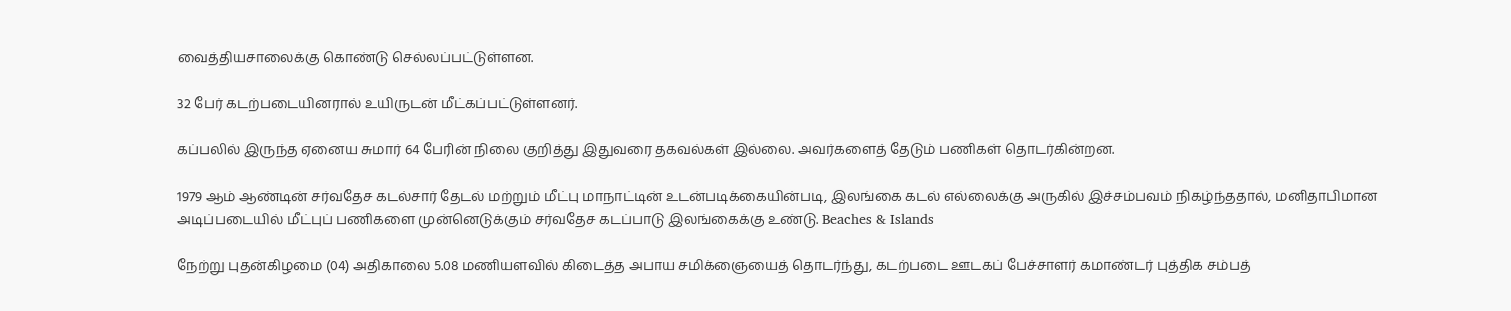வைத்தியசாலைக்கு கொண்டு செல்லப்பட்டுள்ளன.

32 பேர் கடற்படையினரால் உயிருடன் மீட்கப்பட்டுள்ளனர்.

கப்பலில் இருந்த ஏனைய சுமார் 64 பேரின் நிலை குறித்து இதுவரை தகவல்கள் இல்லை. அவர்களைத் தேடும் பணிகள் தொடர்கின்றன.

1979 ஆம் ஆண்டின் சர்வதேச கடல்சார் தேடல் மற்றும் மீட்பு மாநாட்டின் உடன்படிக்கையின்படி, இலங்கை கடல் எல்லைக்கு அருகில் இச்சம்பவம் நிகழ்ந்ததால், மனிதாபிமான அடிப்படையில் மீட்புப் பணிகளை முன்னெடுக்கும் சர்வதேச கடப்பாடு இலங்கைக்கு உண்டு. Beaches & Islands

நேற்று புதன்கிழமை (04) அதிகாலை 5.08 மணியளவில் கிடைத்த அபாய சமிக்ஞையைத் தொடர்ந்து, கடற்படை ஊடகப் பேச்சாளர் கமாண்டர் புத்திக சம்பத்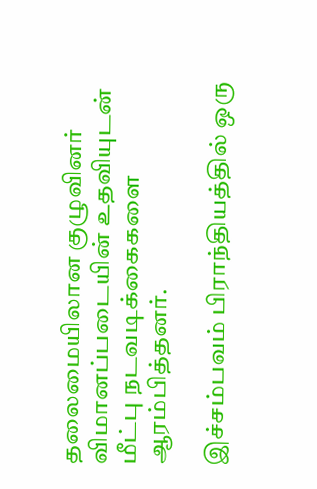தலைமையிலான குழுவினர் விமானப்படையின் உதவியுடன் மீட்பு நடவடிக்கைகளை ஆரம்பித்தனர்.

இச்சம்பவம் பிராந்தியத்தில் ஒரு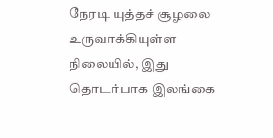நேரடி யுத்தச் சூழலை உருவாக்கியுள்ள நிலையில், இது தொடர்பாக இலங்கை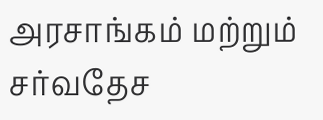அரசாங்கம் மற்றும் சர்வதேச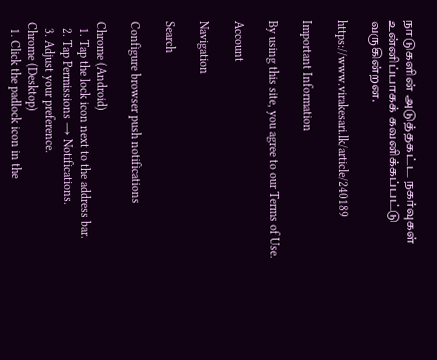நாடுகளின் அடுத்தகட்ட நகர்வுகள் உன்னிப்பாகக் கவனிக்கப்பட்டு வருகின்றன.

https://www.virakesari.lk/article/240189

Important Information

By using this site, you agree to our Terms of Use.

Account

Navigation

Search

Configure browser push notifications

Chrome (Android)
  1. Tap the lock icon next to the address bar.
  2. Tap Permissions → Notifications.
  3. Adjust your preference.
Chrome (Desktop)
  1. Click the padlock icon in the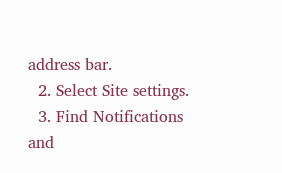address bar.
  2. Select Site settings.
  3. Find Notifications and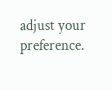adjust your preference.